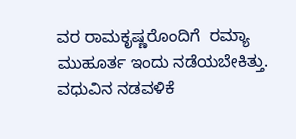ವರ ರಾಮಕೃಷ್ಣರೊಂದಿಗೆ  ರಮ್ಯಾ ಮುಹೂರ್ತ ಇಂದು ನಡೆಯಬೇಕಿತ್ತು. ವಧುವಿನ ನಡವಳಿಕೆ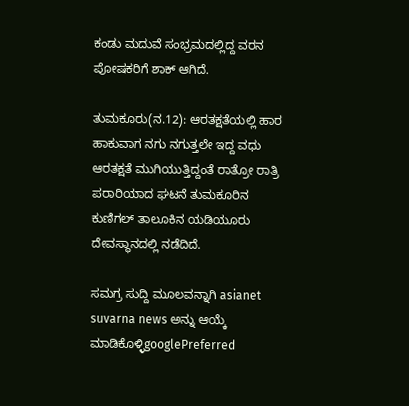ಕಂಡು ಮದುವೆ ಸಂಭ್ರಮದಲ್ಲಿದ್ದ ವರನ ಪೋಷಕರಿಗೆ ಶಾಕ್ ಆಗಿದೆ.

ತುಮಕೂರು(ನ.12): ಆರತಕ್ಷತೆಯಲ್ಲಿ ಹಾರ ಹಾಕುವಾಗ ನಗು ನಗುತ್ತಲೇ ಇದ್ದ ವಧು ಆರತಕ್ಷತೆ ಮುಗಿಯುತ್ತಿದ್ದಂತೆ ರಾತ್ರೋ ರಾತ್ರಿ ಪರಾರಿಯಾದ ಘಟನೆ ತುಮಕೂರಿನ ಕುಣಿಗಲ್ ತಾಲೂಕಿನ ಯಡಿಯೂರು ದೇವಸ್ಥಾನದಲ್ಲಿ ನಡೆದಿದೆ.

ಸಮಗ್ರ ಸುದ್ದಿ ಮೂಲವನ್ನಾಗಿ asianet suvarna news ಅನ್ನು ಆಯ್ಕೆ ಮಾಡಿಕೊಳ್ಳಿgooglePreferred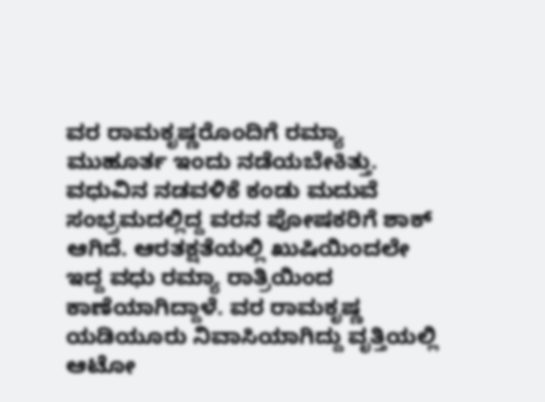ವರ ರಾಮಕೃಷ್ಣರೊಂದಿಗೆ ರಮ್ಯಾ ಮುಹೂರ್ತ ಇಂದು ನಡೆಯಬೇಕಿತ್ತು. ವಧುವಿನ ನಡವಳಿಕೆ ಕಂಡು ಮದುವೆ ಸಂಭ್ರಮದಲ್ಲಿದ್ದ ವರನ ಪೋಷಕರಿಗೆ ಶಾಕ್ ಆಗಿದೆ. ಆರತಕ್ಷತೆಯಲ್ಲಿ ಖುಷಿಯಿಂದಲೇ ಇದ್ದ ವಧು ರಮ್ಯಾ ರಾತ್ರಿಯಿಂದ ಕಾಣೆಯಾಗಿದ್ದಾಳೆ. ವರ ರಾಮಕೃಷ್ಣ ಯಡಿಯೂರು ನಿವಾಸಿಯಾಗಿದ್ದು ವೃತ್ತಿಯಲ್ಲಿ ಆಟೋ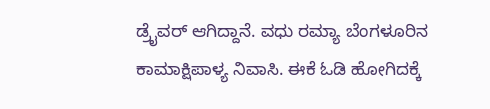ಡ್ರೈವರ್ ಆಗಿದ್ದಾನೆ. ವಧು ರಮ್ಯಾ ಬೆಂಗಳೂರಿನ ಕಾಮಾಕ್ಷಿಪಾಳ್ಯ ನಿವಾಸಿ. ಈಕೆ ಓಡಿ ಹೋಗಿದಕ್ಕೆ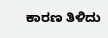ಕಾರಣ ತಿಳಿದು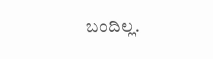ಬಂದಿಲ್ಲ.